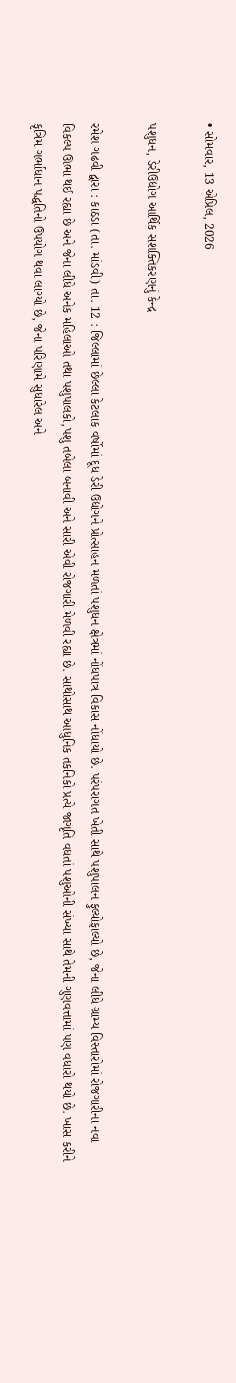• સોમવાર, 13 એપ્રિલ, 2026

પશુધન, ડેરીઉદ્યોગ આર્થિક સશક્તિકરણનું કેન્દ્ર

રમેશ ગઢવી દ્વારા : કાઠડા (તા. માંડવી) તા. 12 : જિલ્લામાં છેલ્લા કેટલાક વર્ષોમાં દૂધ ડેરી ઉદ્યોગને પ્રોત્સાહન મળતાં પશુધન ક્ષેત્રમાં નોંધપાત્ર વિકાસ નોંધાયો છે. પરંપરાગત ખેતી સાથે પશુપાલન ફુલ્યોફાલ્યો છે, જેના લીધે ગ્રામ્ય વિસ્તારોમાં રોજગારીના નવા વિકલ્પ ઊભા થઈ રહ્યા છે અને જેના લીધે અનેક મહિલાઓ તથા પશુપાલકો,પશુ તબેલા બનાવી અને સારી એવી રોજગારી મેળવી રહ્યા છે. સાથોસાથ આધુનિક તકનિકો પ્રત્યે જાગૃતિ વધતાં પશુઓની સંખ્યા સાથે તેમની ગુણવત્તામાં પણ વધારો થયો છે. ખાસ કરીને કૃત્રિમ ગર્ભાધાન પદ્ધતિનો ઉપયોગ થવા લાગ્યો છે, જેના પરિણામે સુધારેલ અને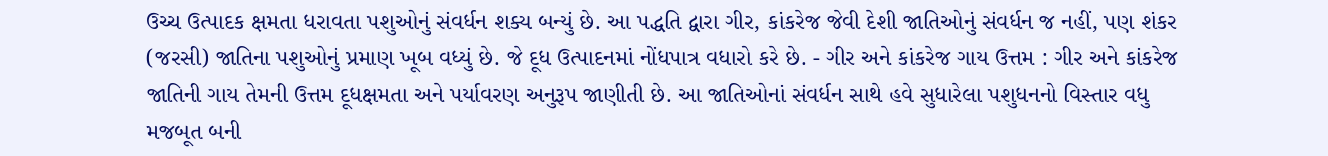ઉચ્ચ ઉત્પાદક ક્ષમતા ધરાવતા પશુઓનું સંવર્ધન શક્ય બન્યું છે. આ પદ્ધતિ દ્વારા ગીર, કાંકરેજ જેવી દેશી જાતિઓનું સંવર્ધન જ નહીં, પણ શંકર (જરસી) જાતિના પશુઓનું પ્રમાણ ખૂબ વધ્યું છે. જે દૂધ ઉત્પાદનમાં નોંધપાત્ર વધારો કરે છે. - ગીર અને કાંકરેજ ગાય ઉત્તમ : ગીર અને કાંકરેજ જાતિની ગાય તેમની ઉત્તમ દૂધક્ષમતા અને પર્યાવરણ અનુરૂપ જાણીતી છે. આ જાતિઓનાં સંવર્ધન સાથે હવે સુધારેલા પશુધનનો વિસ્તાર વધુ મજબૂત બની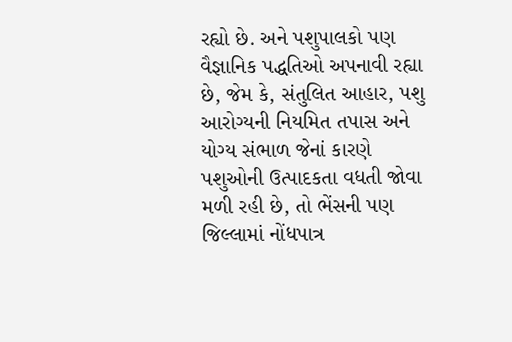રહ્યો છે. અને પશુપાલકો પણ વૈજ્ઞાનિક પદ્ધતિઓ અપનાવી રહ્યા છે, જેમ કે, સંતુલિત આહાર, પશુ આરોગ્યની નિયમિત તપાસ અને યોગ્ય સંભાળ જેનાં કારણે પશુઓની ઉત્પાદકતા વધતી જોવા મળી રહી છે, તો ભેંસની પણ જિલ્લામાં નોંધપાત્ર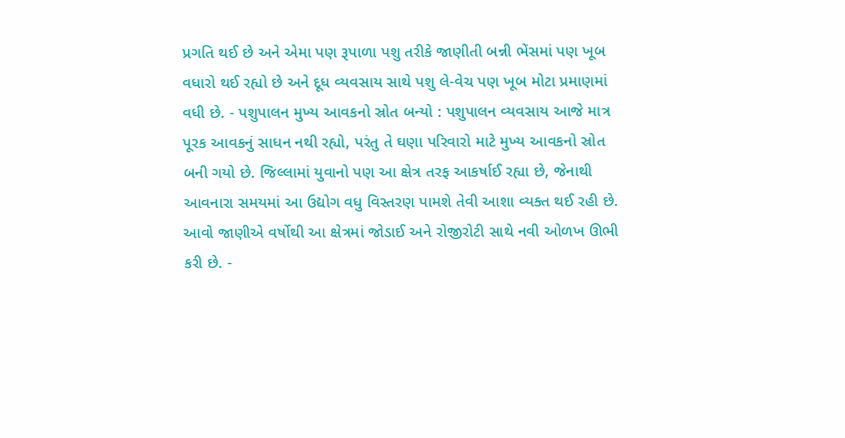પ્રગતિ થઈ છે અને એમા પણ રૂપાળા પશુ તરીકે જાણીતી બન્ની ભેંસમાં પણ ખૂબ વધારો થઈ રહ્યો છે અને દૂધ વ્યવસાય સાથે પશુ લે-વેચ પણ ખૂબ મોટા પ્રમાણમાં વધી છે. - પશુપાલન મુખ્ય આવકનો સ્રોત બન્યો : પશુપાલન વ્યવસાય આજે માત્ર પૂરક આવકનું સાધન નથી રહ્યો, પરંતુ તે ઘણા પરિવારો માટે મુખ્ય આવકનો સ્રોત બની ગયો છે. જિલ્લામાં યુવાનો પણ આ ક્ષેત્ર તરફ આકર્ષાઈ રહ્યા છે, જેનાથી આવનારા સમયમાં આ ઉદ્યોગ વધુ વિસ્તરણ પામશે તેવી આશા વ્યક્ત થઈ રહી છે. આવો જાણીએ વર્ષોથી આ ક્ષેત્રમાં જોડાઈ અને રોજીરોટી સાથે નવી ઓળખ ઊભી કરી છે. -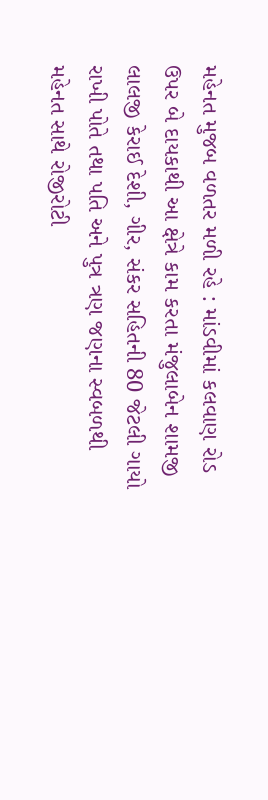મહેનત મુજબ વળતર મળી રહે : માંડવીમાં કલવાણ રોડ ઉપર બે દાયકાથી આ ક્ષેત્રે કામ કરતા મંજુલાબેન શામજી લાલજી કેરાઈ દેશી, ગીર, સંકર સહિતની 80 જેટલી ગાયો રાખી પોતે તથા પતિ અને પુત્ર ત્રણ જણના સ્વબળથી મહેનત સાથે રોજીરોટી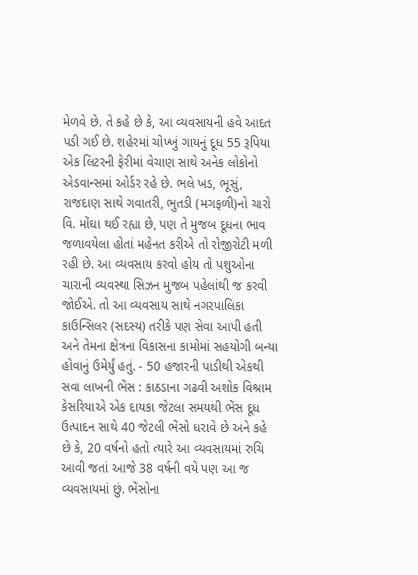મેળવે છે. તે કહે છે કે, આ વ્યવસાયની હવે આદત પડી ગઈ છે. શહેરમાં ચોખ્ખું ગાયનું દૂધ 55 રૂપિયા એક લિટરની ફેરીમાં વેચાણ સાથે અનેક લોકોનો એડવાન્સમાં ઓર્ડર રહે છે. ભલે ખડ, ભૂસું, રાજદાણ સાથે ગવાતરી, ભુતડી (મગફળી)નો ચારો વિ. મોંઘા થઈ રહ્યા છે, પણ તે મુજબ દૂધના ભાવ જળાવયેલા હોતાં મહેનત કરીએ તો રોજીરોટી મળી રહી છે. આ વ્યવસાય કરવો હોય તો પશુઓના ચારાની વ્યવસ્થા સિઝન મુજબ પહેલાંથી જ કરવી જોઈએ. તો આ વ્યવસાય સાથે નગરપાલિકા કાઉન્સિલર (સદસ્ય) તરીકે પણ સેવા આપી હતી અને તેમના ક્ષેત્રના વિકાસના કામોમાં સહયોગી બન્યા હોવાનું ઉમેર્યું હતું. - 50 હજારની પાડીથી એકથી સવા લાખની ભેંસ : કાઠડાના ગઢવી અશોક વિશ્રામ કેસરિયાએ એક દાયકા જેટલા સમયથી ભેંસ દૂધ ઉત્પાદન સાથે 40 જેટલી ભેંસો ધરાવે છે અને કહે છે કે, 20 વર્ષનો હતો ત્યારે આ વ્યવસાયમાં રુચિ આવી જતાં આજે 38 વર્ષની વયે પણ આ જ વ્યવસાયમાં છું. ભેંસોના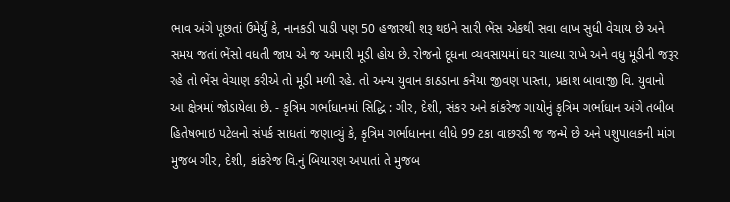ભાવ અંગે પૂછતાં ઉમેર્યું કે, નાનકડી પાડી પણ 50 હજારથી શરૂ થઇને સારી ભેંસ એકથી સવા લાખ સુધી વેચાય છે અને સમય જતાં ભેંસો વધતી જાય એ જ અમારી મૂડી હોય છે. રોજનો દૂધના વ્યવસાયમાં ઘર ચાલ્યા રાખે અને વધુ મૂડીની જરૂર રહે તો ભેંસ વેચાણ કરીએ તો મૂડી મળી રહે. તો અન્ય યુવાન કાઠડાના કનૈયા જીવણ પાસ્તા, પ્રકાશ બાવાજી વિ. યુવાનો આ ક્ષેત્રમાં જોડાયેલા છે. - કૃત્રિમ ગર્ભાધાનમાં સિદ્ધિ : ગીર, દેશી, સંકર અને કાંકરેજ ગાયોનું કૃત્રિમ ગર્ભાધાન અંગે તબીબ હિતેષભાઇ પટેલનો સંપર્ક સાધતાં જણાવ્યું કે, કૃત્રિમ ગર્ભાધાનના લીધે 99 ટકા વાછરડી જ જન્મે છે અને પશુપાલકની માંગ મુજબ ગીર, દેશી, કાંકરેજ વિ.નું બિયારણ અપાતાં તે મુજબ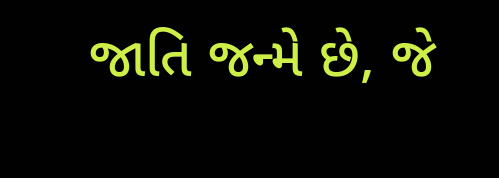જાતિ જન્મે છે, જે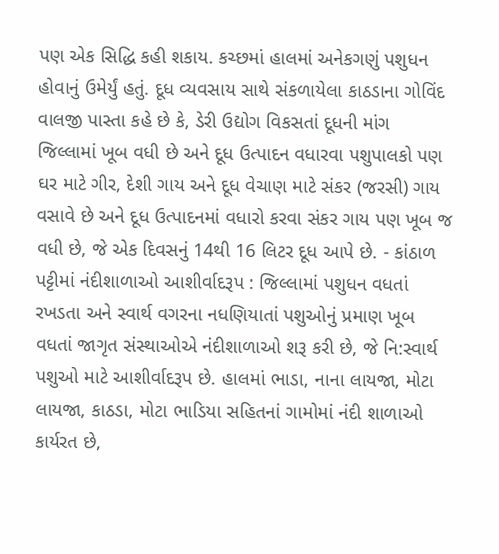પણ એક સિદ્ધિ કહી શકાય. કચ્છમાં હાલમાં અનેકગણું પશુધન હોવાનું ઉમેર્યું હતું. દૂધ વ્યવસાય સાથે સંકળાયેલા કાઠડાના ગોવિંદ વાલજી પાસ્તા કહે છે કે, ડેરી ઉદ્યોગ વિકસતાં દૂધની માંગ જિલ્લામાં ખૂબ વધી છે અને દૂધ ઉત્પાદન વધારવા પશુપાલકો પણ ઘર માટે ગીર, દેશી ગાય અને દૂધ વેચાણ માટે સંકર (જરસી) ગાય વસાવે છે અને દૂધ ઉત્પાદનમાં વધારો કરવા સંકર ગાય પણ ખૂબ જ વધી છે, જે એક દિવસનું 14થી 16 લિટર દૂધ આપે છે. - કાંઠાળ પટ્ટીમાં નંદીશાળાઓ આશીર્વાદરૂપ : જિલ્લામાં પશુધન વધતાં રખડતા અને સ્વાર્થ વગરના નધણિયાતાં પશુઓનું પ્રમાણ ખૂબ વધતાં જાગૃત સંસ્થાઓએ નંદીશાળાઓ શરૂ કરી છે, જે નિ:સ્વાર્થ પશુઓ માટે આશીર્વાદરૂપ છે. હાલમાં ભાડા, નાના લાયજા, મોટા લાયજા, કાઠડા, મોટા ભાડિયા સહિતનાં ગામોમાં નંદી શાળાઓ કાર્યરત છે,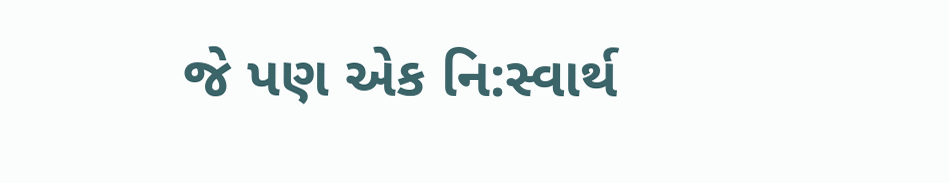જે પણ એક નિ:સ્વાર્થ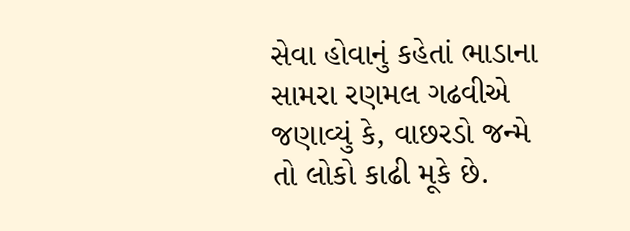સેવા હોવાનું કહેતાં ભાડાના સામરા રણમલ ગઢવીએ જણાવ્યું કે, વાછરડો જન્મે તો લોકો કાઢી મૂકે છે.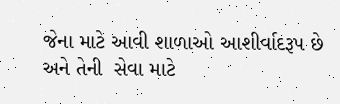જેના માટે આવી શાળાઓ આશીર્વાદરૂપ છે અને તેની  સેવા માટે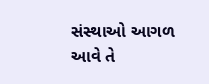સંસ્થાઓ આગળ આવે તે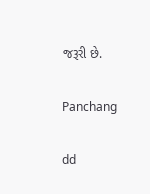જરૂરી છે.

Panchang

dd